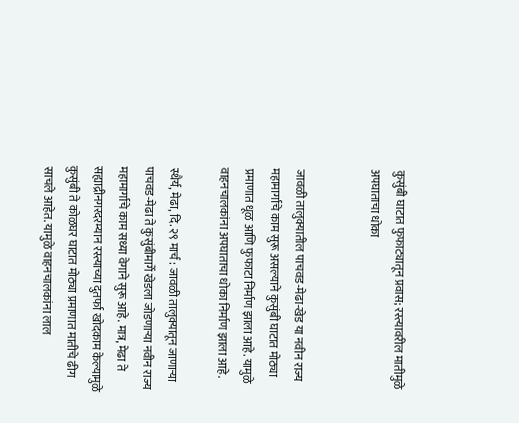कुसुंबी घाटात फुफाट्यातून प्रवास; रस्त्यावरील मातीमुळे अपघाताचा धोका


जावळी तालुक्यातील पाचवड-मेढा-खेड या नवीन राज्य महामार्गाचे काम सुरू असल्याने कुसुंबी घाटात मोठ्या प्रमाणात धूळ आणि फुफाटा निर्माण झाला आहे. यामुळे वाहनचालकांना अपघाताचा धोका निर्माण झाला आहे.

स्थैर्य, मेढा, दि. २९ मार्च : जावळी तालुक्यातून जाणाऱ्या पाचवड-मेढा ते कुसुंबीमार्गे खेडला जोडणाऱ्या नवीन राज्य महामार्गाचे काम सध्या वेगाने सुरू आहे. मात्र, मेढा ते सह्याद्रीनगरदरम्यान रस्त्याच्या दुतर्फा खोदकाम केल्यामुळे कुसुंबी ते कोळघर घाटात मोठ्या प्रमाणात मातीचे ढीग साचले आहेत. यामुळे वाहनचालकांना लाल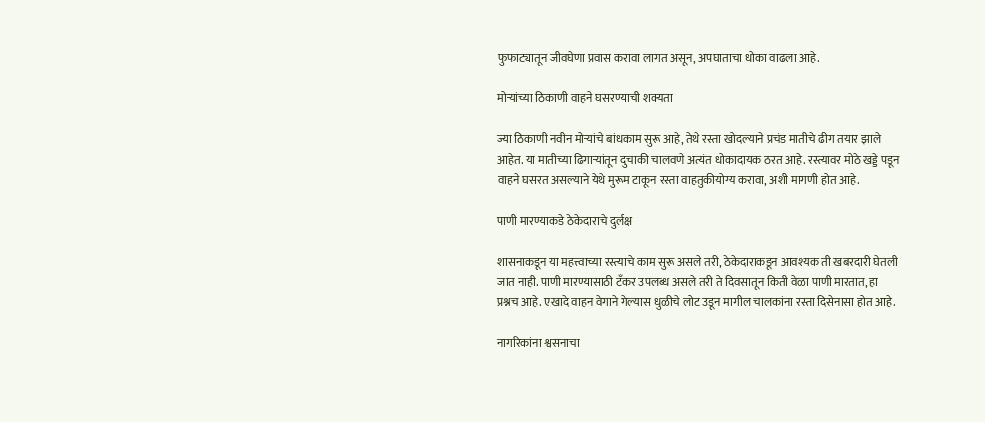फुफाट्यातून जीवघेणा प्रवास करावा लागत असून, अपघाताचा धोका वाढला आहे.

मोऱ्यांच्या ठिकाणी वाहने घसरण्याची शक्यता

ज्या ठिकाणी नवीन मोऱ्यांचे बांधकाम सुरू आहे, तेथे रस्ता खोदल्याने प्रचंड मातीचे ढीग तयार झाले आहेत. या मातीच्या ढिगाऱ्यांतून दुचाकी चालवणे अत्यंत धोकादायक ठरत आहे. रस्त्यावर मोठे खड्डे पडून वाहने घसरत असल्याने येथे मुरूम टाकून रस्ता वाहतुकीयोग्य करावा, अशी मागणी होत आहे.

पाणी मारण्याकडे ठेकेदाराचे दुर्लक्ष

शासनाकडून या महत्त्वाच्या रस्त्याचे काम सुरू असले तरी, ठेकेदाराकडून आवश्यक ती खबरदारी घेतली जात नाही. पाणी मारण्यासाठी टँकर उपलब्ध असले तरी ते दिवसातून किती वेळा पाणी मारतात, हा प्रश्नच आहे. एखादे वाहन वेगाने गेल्यास धुळीचे लोट उडून मागील चालकांना रस्ता दिसेनासा होत आहे.

नागरिकांना श्वसनाचा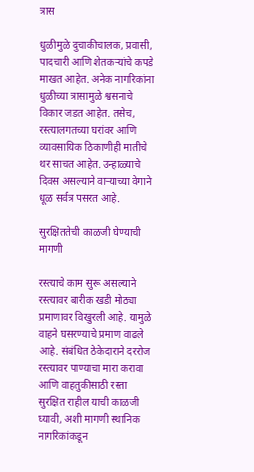त्रास

धुळीमुळे दुचाकीचालक, प्रवासी, पादचारी आणि शेतकऱ्यांचे कपडे माखत आहेत. अनेक नागरिकांना धुळीच्या त्रासामुळे श्वसनाचे विकार जडत आहेत. तसेच, रस्त्यालगतच्या घरांवर आणि व्यावसायिक ठिकाणीही मातीचे थर साचत आहेत. उन्हाळ्याचे दिवस असल्याने वाऱ्याच्या वेगाने धूळ सर्वत्र पसरत आहे.

सुरक्षिततेची काळजी घेण्याची मागणी

रस्त्याचे काम सुरू असल्याने रस्त्यावर बारीक खडी मोठ्या प्रमाणावर विखुरली आहे. यामुळे वाहने घसरण्याचे प्रमाण वाढले आहे. संबंधित ठेकेदाराने दररोज रस्त्यावर पाण्याचा मारा करावा आणि वाहतुकीसाठी रस्ता सुरक्षित राहील याची काळजी घ्यावी, अशी मागणी स्थानिक नागरिकांकडून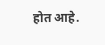होत आहे.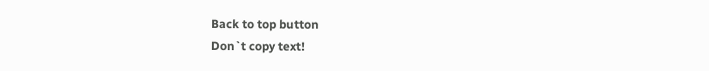Back to top button
Don`t copy text!